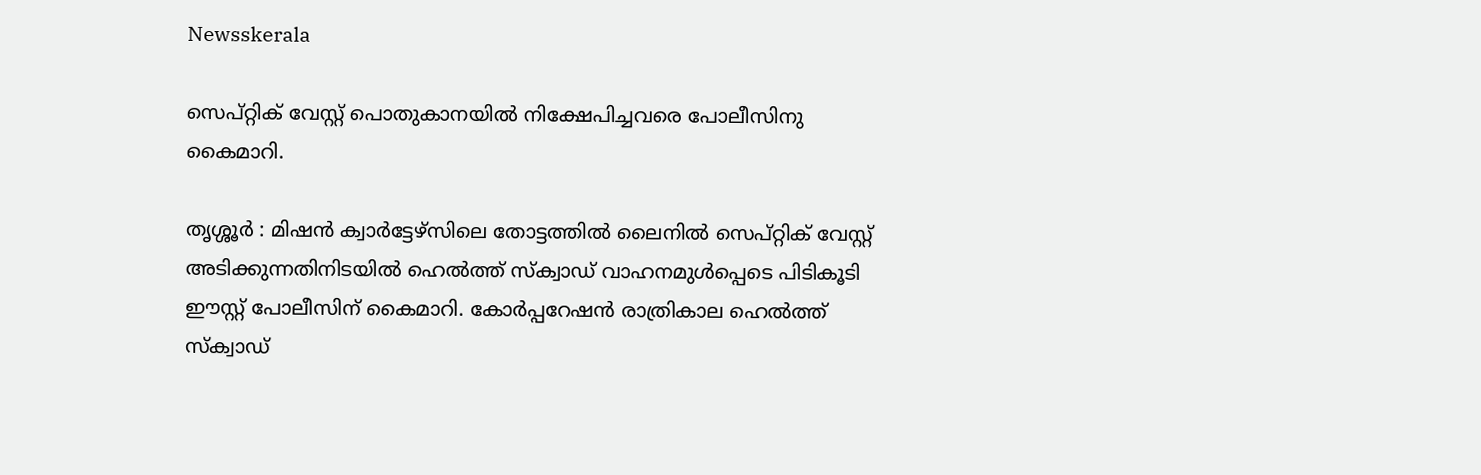Newsskerala

സെപ്റ്റിക് വേസ്റ്റ് പൊതുകാനയില്‍ നിക്ഷേപിച്ചവരെ പോലീസിനു കൈമാറി.

തൃശ്ശൂര്‍ : മിഷന്‍ ക്വാര്‍ട്ടേഴ്സിലെ തോട്ടത്തില്‍ ലൈനിൽ സെപ്റ്റിക് വേസ്റ്റ് അടിക്കുന്നതിനിടയില്‍ ഹെല്‍ത്ത് സ്ക്വാഡ് വാഹനമുള്‍പ്പെടെ പിടികൂടി ഈസ്റ്റ് പോലീസിന് കൈമാറി. കോര്‍പ്പറേഷന്‍ രാത്രികാല ഹെല്‍ത്ത് സ്ക്വാഡ്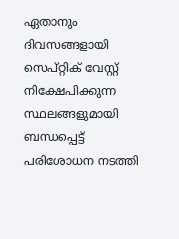ഏതാനും ദിവസങ്ങളായി സെപ്റ്റിക് വേസ്റ്റ് നിക്ഷേപിക്കുന്ന സ്ഥലങ്ങളുമായി ബന്ധപ്പെട്ട് പരിശോധന നടത്തി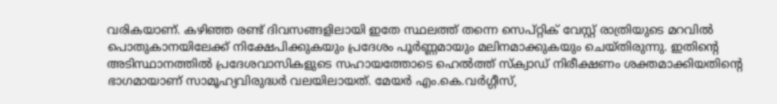വരികയാണ്. കഴിഞ്ഞ രണ്ട് ദിവസങ്ങളിലായി ഇതേ സ്ഥലത്ത് തന്നെ സെപ്റ്റിക് വേസ്റ്റ് രാത്രിയുടെ മറവില്‍ പൊതുകാനയിലേക്ക് നിക്ഷേപിക്കുകയും പ്രദേശം പൂര്‍ണ്ണമായും മലിനമാക്കുകയും ചെയ്തിരുന്നു. ഇതിന്‍റെ അടിസ്ഥാനത്തില്‍ പ്രദേശവാസികളുടെ സഹായത്തോടെ ഹെല്‍ത്ത് സ്ക്വാഡ് നിരീക്ഷണം ശക്തമാക്കിയതിന്‍റെ ഭാഗമായാണ് സാമൂഹ്യവിരുദ്ധര്‍ വലയിലായത്. മേയര്‍ എം.കെ.വര്‍ഗ്ഗീസ്,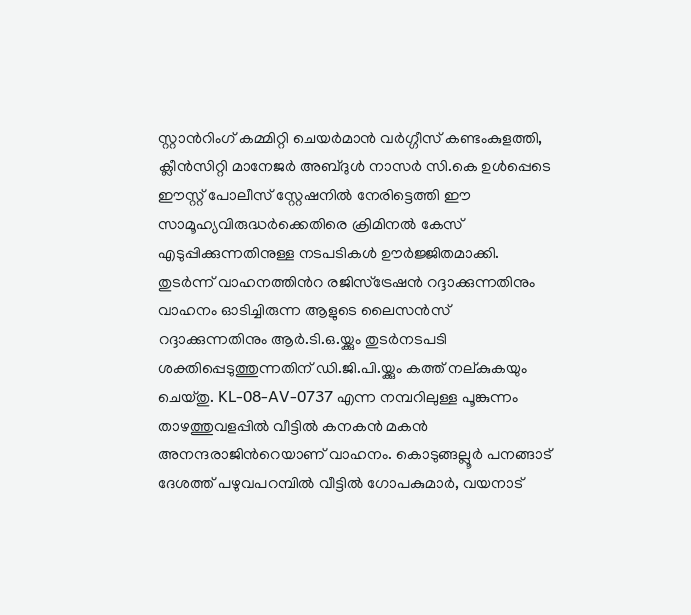സ്റ്റാന്‍റിംഗ് കമ്മിറ്റി ചെയര്‍മാന്‍ വര്‍ഗ്ഗീസ് കണ്ടംകുളത്തി, ക്ലീന്‍സിറ്റി മാനേജര്‍ അബ്ദുള്‍ നാസര്‍ സി.കെ ഉള്‍പ്പെടെ ഈസ്റ്റ് പോലീസ് സ്റ്റേഷനില്‍ നേരിട്ടെത്തി ഈ സാമൂഹ്യവിരുദ്ധര്‍ക്കെതിരെ ക്രിമിനല്‍ കേസ് എടുപ്പിക്കുന്നതിനുള്ള നടപടികള്‍ ഊര്‍ജ്ജിതമാക്കി. തുടര്‍ന്ന് വാഹനത്തിന്‍റ രജിസ്ട്രേഷന്‍ റദ്ദാക്കുന്നതിനും വാഹനം ഓടിച്ചിരുന്ന ആളുടെ ലൈസന്‍സ് റദ്ദാക്കുന്നതിനും ആര്‍.ടി.ഒ.യ്ക്കും തുടര്‍നടപടി ശക്തിപ്പെടുത്തുന്നതിന് ഡി.ജി.പി.യ്ക്കും കത്ത് നല്കുകയും ചെയ്തു. KL-08-AV-0737 എന്ന നമ്പറിലുള്ള പൂങ്കുന്നം താഴത്തുവളപ്പില്‍ വീട്ടില്‍ കനകന്‍ മകന്‍ അനന്ദരാജിന്‍റെയാണ് വാഹനം. കൊടുങ്ങല്ലൂര്‍ പനങ്ങാട് ദേശത്ത് പഴുവപറമ്പില്‍ വീട്ടില്‍ ഗോപകുമാര്‍, വയനാട്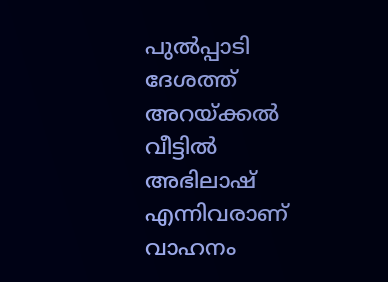പുല്‍പ്പാടി ദേശത്ത് അറയ്ക്കല്‍ വീട്ടില്‍ അഭിലാഷ് എന്നിവരാണ് വാഹനം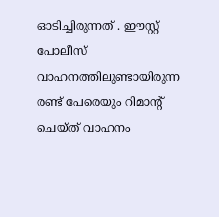ഓടിച്ചിരുന്നത് . ഈസ്റ്റ് പോലീസ് വാഹനത്തിലുണ്ടായിരുന്ന രണ്ട് പേരെയും റിമാന്‍റ് ചെയ്ത് വാഹനം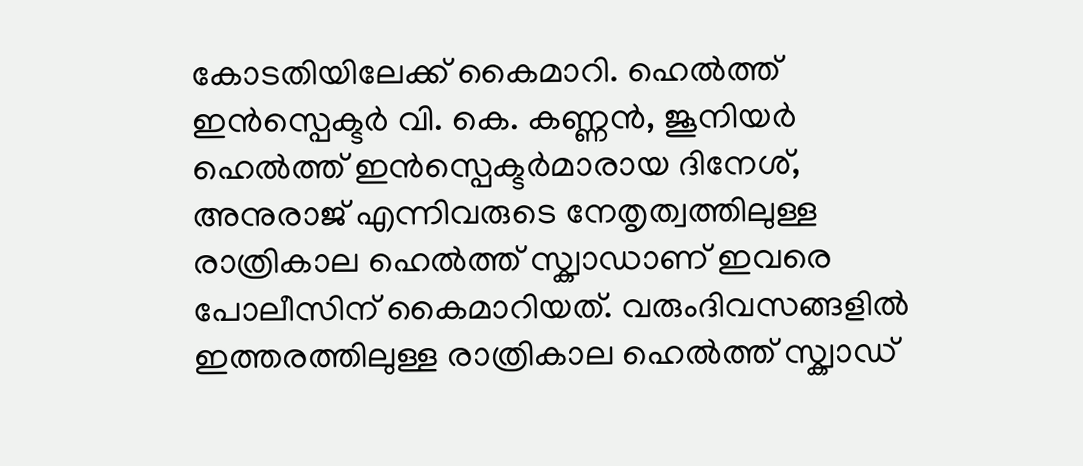കോടതിയിലേക്ക് കൈമാറി. ഹെല്‍ത്ത് ഇന്‍സ്പെക്ടര്‍ വി. കെ. കണ്ണന്‍, ജൂനിയര്‍ ഹെല്‍ത്ത് ഇന്‍സ്പെക്ടര്‍മാരായ ദിനേശ്, അനുരാജ് എന്നിവരുടെ നേതൃത്വത്തിലുള്ള രാത്രികാല ഹെല്‍ത്ത് സ്ക്വാഡാണ് ഇവരെ പോലീസിന് കൈമാറിയത്. വരുംദിവസങ്ങളില്‍ ഇത്തരത്തിലുള്ള രാത്രികാല ഹെല്‍ത്ത് സ്ക്വാഡ്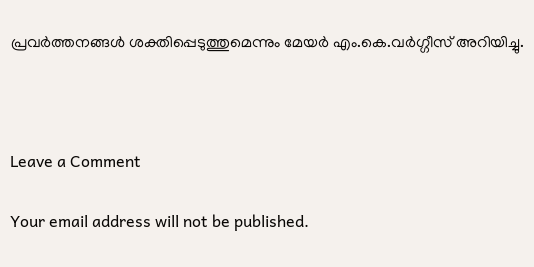പ്രവര്‍ത്തനങ്ങള്‍ ശക്തിപ്പെടുത്തുമെന്നും മേയര്‍ എം.കെ.വര്‍ഗ്ഗീസ് അറിയിച്ചു.



Leave a Comment

Your email address will not be published.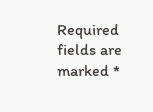Required fields are marked *